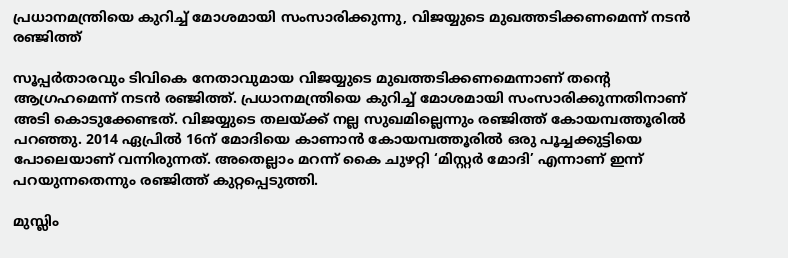പ്രധാനമന്ത്രിയെ കുറിച്ച് മോശമായി സംസാരിക്കുന്നു, വിജയ്യുടെ മുഖത്തടിക്കണമെന്ന് നടന്‍ രഞ്ജിത്ത്

സൂപ്പര്‍താരവും ടിവികെ നേതാവുമായ വിജയ്യുടെ മുഖത്തടിക്കണമെന്നാണ് തന്‍റെ ആഗ്രഹമെന്ന് നടന്‍ രഞ്ജിത്ത്. പ്രധാനമന്ത്രിയെ കുറിച്ച് മോശമായി സംസാരിക്കുന്നതിനാണ് അടി കൊടുക്കേണ്ടത്. വിജയ്യുടെ തലയ്ക്ക് നല്ല സുഖമില്ലെന്നും രഞ്ജിത്ത് കോയമ്പത്തൂരില്‍ പറഞ്ഞു. 2014 ഏപ്രില്‍ 16ന് മോദിയെ കാണാന്‍ കോയമ്പത്തൂരില്‍ ഒരു പൂച്ചക്കുട്ടിയെ പോലെയാണ് വന്നിരുന്നത്. അതെല്ലാം മറന്ന് കൈ ചുഴറ്റി ‘മിസ്റ്റര്‍ മോദി’ എന്നാണ് ഇന്ന് പറയുന്നതെന്നും രഞ്ജിത്ത് കുറ്റപ്പെടുത്തി.

മുസ്ലിം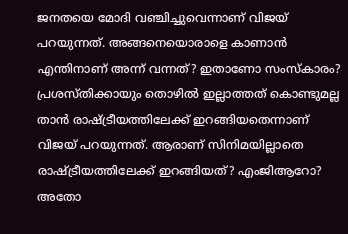ജനതയെ മോദി വഞ്ചിച്ചുവെന്നാണ് വിജയ് പറയുന്നത്. അങ്ങനെയൊരാളെ കാണാന്‍ എന്തിനാണ് അന്ന് വന്നത്? ഇതാണോ സംസ്കാരം? പ്രശസ്തിക്കായും തൊഴില്‍ ഇല്ലാത്തത് കൊണ്ടുമല്ല താന്‍ രാഷ്ട്രീയത്തിലേക്ക് ഇറങ്ങിയതെന്നാണ് വിജയ് പറയുന്നത്. ആരാണ് സിനിമയില്ലാതെ രാഷ്ട്രീയത്തിലേക്ക് ഇറങ്ങിയത്? എംജിആറോ? അതോ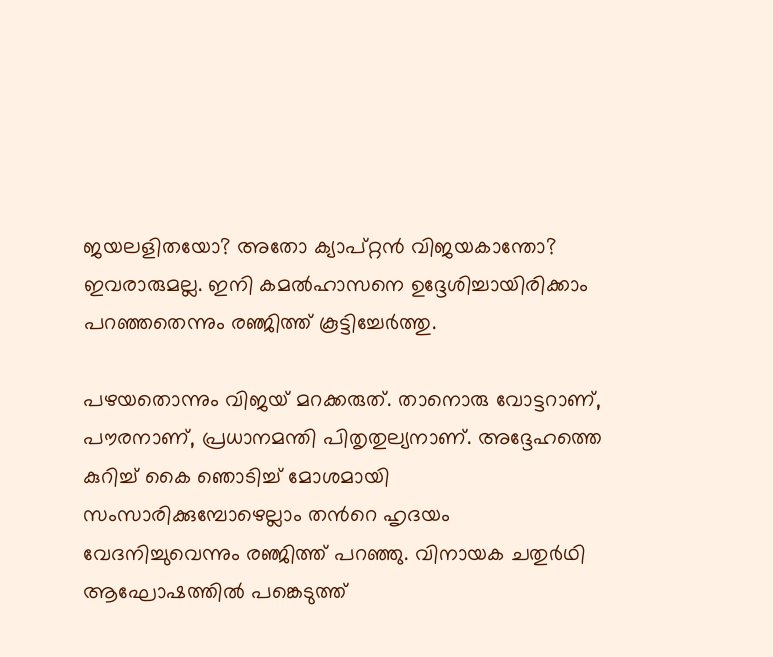ജയലളിതയോ? അതോ ക്യാപ്റ്റന്‍ വിജയകാന്തോ? ഇവരാരുമല്ല. ഇനി കമല്‍ഹാസനെ ഉദ്ദേശിച്ചായിരിക്കാം പറഞ്ഞതെന്നും രഞ്ജിത്ത് കൂട്ടിച്ചേര്‍ത്തു.

പഴയതൊന്നും വിജയ് മറക്കരുത്. താനൊരു വോട്ടറാണ്, പൗരനാണ്, പ്രധാനമന്തി പിതൃതുല്യനാണ്. അദ്ദേഹത്തെ കുറിച്ച് കൈ ഞൊടിച്ച് മോശമായി സംസാരിക്കുമ്പോഴെല്ലാം തന്‍റെ ഹൃദയം വേദനിച്ചുവെന്നും രഞ്ജിത്ത് പറഞ്ഞു. വിനായക ചതുര്‍ഥി ആഘോഷത്തില്‍ പങ്കെടുത്ത്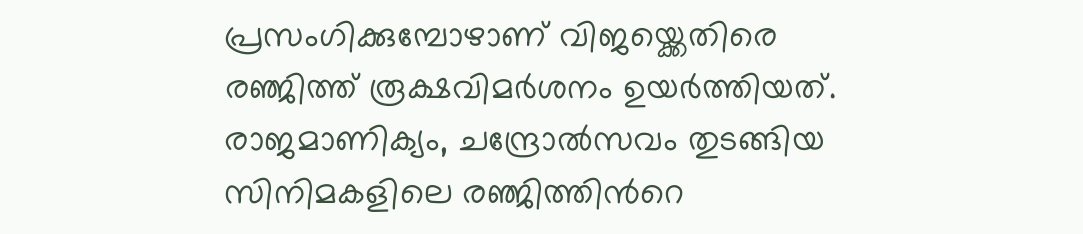പ്രസംഗിക്കുമ്പോഴാണ് വിജയ്ക്കെതിരെ രഞ്ജിത്ത് രൂക്ഷവിമര്‍ശനം ഉയര്‍ത്തിയത്. രാജമാണിക്യം, ചന്ദ്രോല്‍സവം തുടങ്ങിയ സിനിമകളിലെ രഞ്ജിത്തിന്‍റെ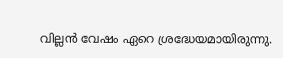വില്ലന്‍ വേഷം ഏറെ ശ്രദ്ധേയമായിരുന്നു.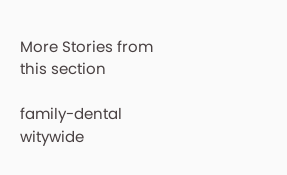More Stories from this section

family-dental
witywide